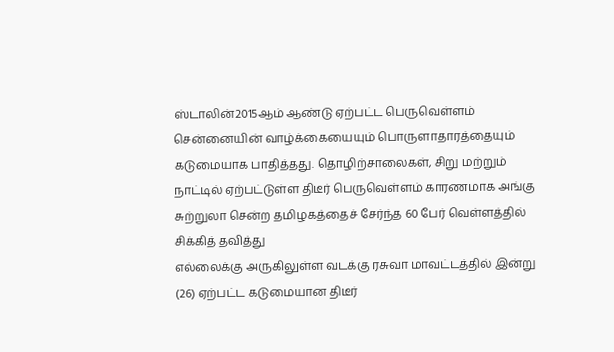ஸ்டாலின்2015ஆம் ஆண்டு ஏற்பட்ட பெருவெள்ளம் சென்னையின் வாழ்க்கையையும் பொருளாதாரத்தையும் கடுமையாக பாதித்தது. தொழிற்சாலைகள், சிறு மற்றும்
நாட்டில் ஏற்பட்டுள்ள திடீர் பெருவெள்ளம் காரணமாக அங்கு சுற்றுலா சென்ற தமிழகத்தைச் சேர்ந்த 60 பேர் வெள்ளத்தில் சிக்கித் தவித்து
எல்லைக்கு அருகிலுள்ள வடக்கு ரசுவா மாவட்டத்தில் இன்று (26) ஏற்பட்ட கடுமையான திடீர்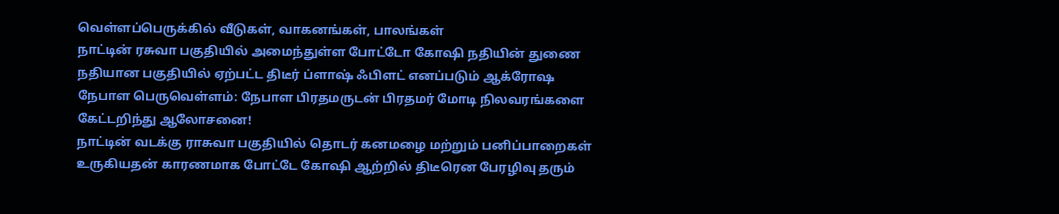வெள்ளப்பெருக்கில் வீடுகள், வாகனங்கள், பாலங்கள்
நாட்டின் ரசுவா பகுதியில் அமைந்துள்ள போட்டோ கோஷி நதியின் துணை நதியான பகுதியில் ஏற்பட்ட திடீர் ப்ளாஷ் ஃபிளட் எனப்படும் ஆக்ரோஷ
நேபாள பெருவெள்ளம்: நேபாள பிரதமருடன் பிரதமர் மோடி நிலவரங்களை கேட்டறிந்து ஆலோசனை!
நாட்டின் வடக்கு ராசுவா பகுதியில் தொடர் கனமழை மற்றும் பனிப்பாறைகள் உருகியதன் காரணமாக போட்டே கோஷி ஆற்றில் திடீரென பேரழிவு தரும்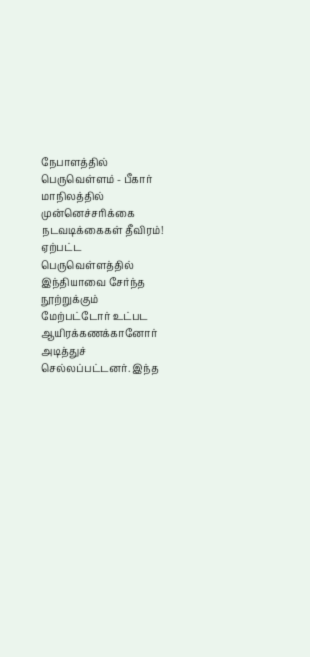நேபாளத்தில் பெருவெள்ளம் - பீகார் மாநிலத்தில் முன்னெச்சரிக்கை நடவடிக்கைகள் தீவிரம்!
ஏற்பட்ட பெருவெள்ளத்தில் இந்தியாவை சேர்ந்த நூற்றுக்கும் மேற்பட்டோர் உட்பட ஆயிரக்கணக்கானோர் அடித்துச் செல்லப்பட்டனர். இந்த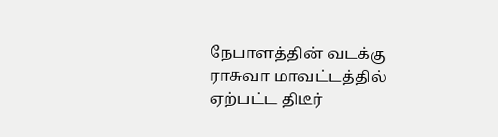நேபாளத்தின் வடக்கு ராசுவா மாவட்டத்தில் ஏற்பட்ட திடீர்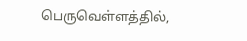பெருவெள்ளத்தில்,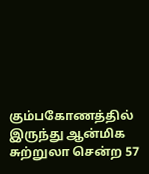கும்பகோணத்தில் இருந்து ஆன்மிக சுற்றுலா சென்ற 57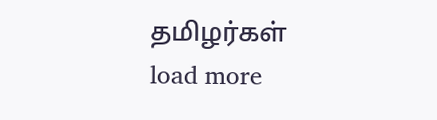தமிழர்கள்
load more